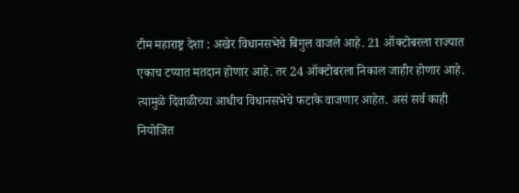टीम महाराष्ट्र देशा : अखेर विधानसभेचे बिगुल वाजले आहे. 21 ऑक्टोबरला राज्यात एकाच टप्यात मतदान होणार आहे. तर 24 ऑक्टोबरला निकाल जाहीर होणार आहे. त्यामुळे दिवाळीच्या आधीच विधानसभेचे फटाके वाजणार आहेत. असं सर्व काही नियोजित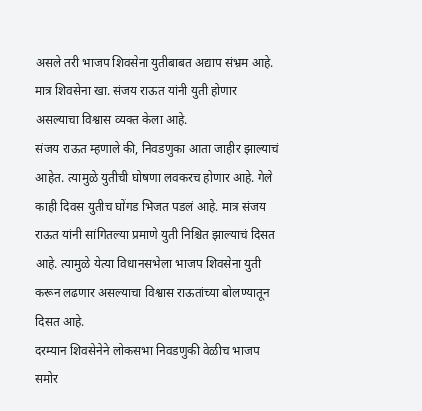असले तरी भाजप शिवसेना युतीबाबत अद्याप संभ्रम आहे. मात्र शिवसेना खा. संजय राऊत यांनी युती होणार असल्याचा विश्वास व्यक्त केला आहे.
संजय राऊत म्हणाले की, निवडणुका आता जाहीर झाल्याचं आहेत. त्यामुळे युतीची घोषणा लवकरच होणार आहे. गेले काही दिवस युतीच घोंगड भिजत पडलं आहे. मात्र संजय राऊत यांनी सांगितल्या प्रमाणे युती निश्चित झाल्याचं दिसत आहे. त्यामुळे येत्या विधानसभेला भाजप शिवसेना युती करून लढणार असल्याचा विश्वास राऊतांच्या बोलण्यातून दिसत आहे.
दरम्यान शिवसेनेने लोकसभा निवडणुकी वेळीच भाजप समोर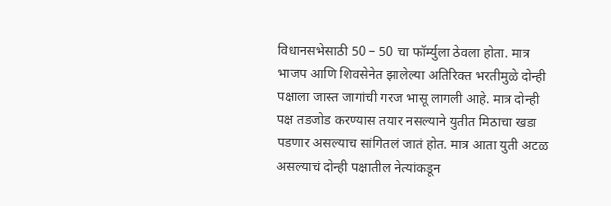विधानसभेसाठी 50 – 50 चा फॉर्म्युला ठेवला होता. मात्र भाजप आणि शिवसेनेत झालेल्या अतिरिक्त भरतीमुळे दोन्ही पक्षाला जास्त जागांची गरज भासू लागली आहे. मात्र दोन्ही पक्ष तडजोड करण्यास तयार नसल्याने युतीत मिठाचा खडा पडणार असल्याच सांगितलं जातं होत. मात्र आता युती अटळ असल्याचं दोन्ही पक्षातील नेत्यांकडून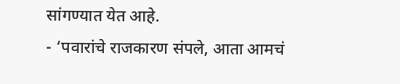सांगण्यात येत आहे.
- ‘पवारांचे राजकारण संपले, आता आमचं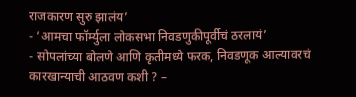राजकारण सुरु झालंय’
- ‘आमचा फॉर्म्युला लोकसभा निवडणुकीपूर्वीचं ठरलायं’
- सोपलांच्या बोलणे आणि कृतीमध्ये फरक, निवडणूक आल्यावरचं कारखान्याची आठवण कशी ? –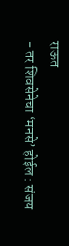राऊत
- तर शिवसेनेचा ‘मनसे’ होईल : संजय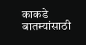काकडे
बातम्यांसाठी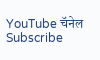YouTube चॅनेल Subscribe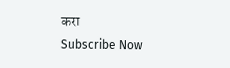करा
Subscribe Now